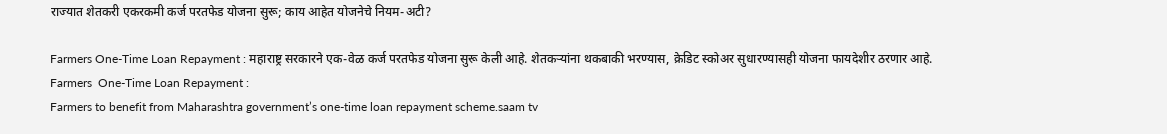राज्यात शेतकरी एकरकमी कर्ज परतफेड योजना सुरू; काय आहेत योजनेचे नियम-अटी?

Farmers One-Time Loan Repayment : महाराष्ट्र सरकारने एक-वेळ कर्ज परतफेड योजना सुरू केली आहे. शेतकऱ्यांना थकबाकी भरण्यास, क्रेडिट स्कोअर सुधारण्यासही योजना फायदेशीर ठरणार आहे.
Farmers  One-Time Loan Repayment :
Farmers to benefit from Maharashtra government’s one-time loan repayment scheme.saam tv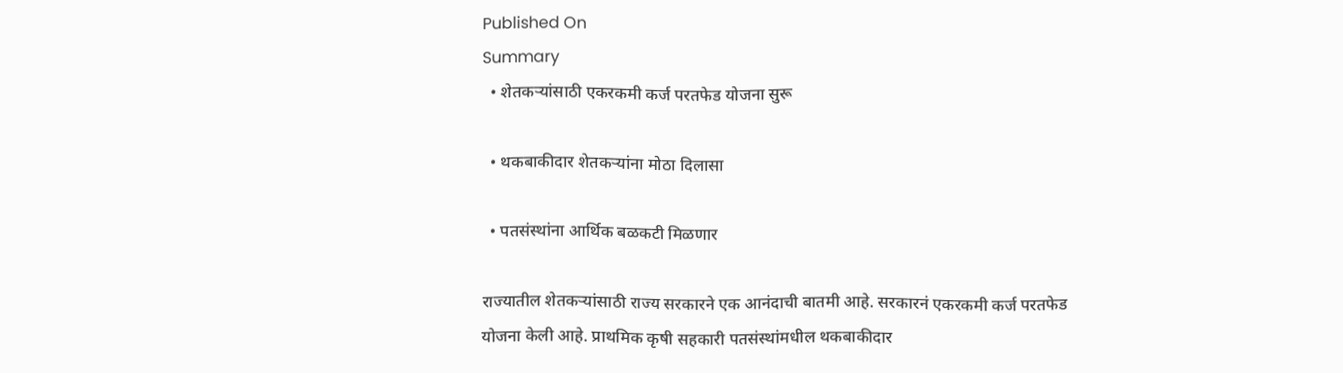Published On
Summary
  • शेतकऱ्यांसाठी एकरकमी कर्ज परतफेड योजना सुरू

  • थकबाकीदार शेतकऱ्यांना मोठा दिलासा

  • पतसंस्थांना आर्थिक बळकटी मिळणार

राज्यातील शेतकऱ्यांसाठी राज्य सरकारने एक आनंदाची बातमी आहे. सरकारनं एकरकमी कर्ज परतफेड योजना केली आहे. प्राथमिक कृषी सहकारी पतसंस्थांमधील थकबाकीदार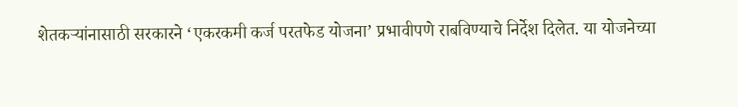शेतकऱ्यांनासाठी सरकारने ‘एकरकमी कर्ज परतफेड योजना’ प्रभावीपणे राबविण्याचे निर्देश दिलेत. या योजनेच्या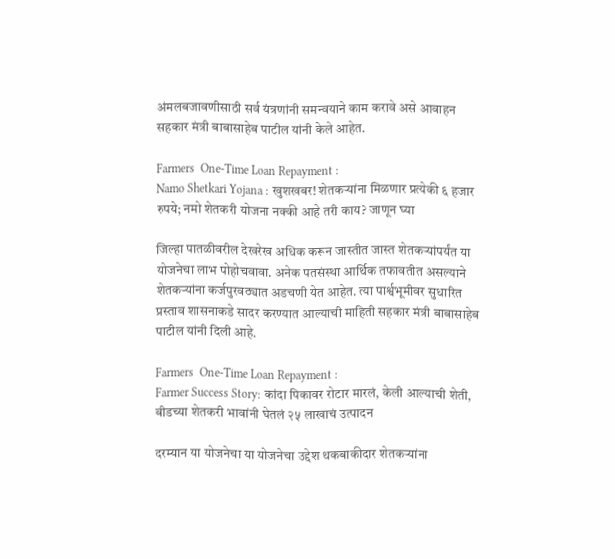अंमलबजावणीसाठी सर्व यंत्रणांनी समन्वयाने काम करावे असे आवाहन सहकार मंत्री बाबासाहेब पाटील यांनी केले आहेत.

Farmers  One-Time Loan Repayment :
Namo Shetkari Yojana : खुशखबर! शेतकऱ्यांना मिळणार प्रत्येकी ६ हजार रुपये; नमो शेतकरी योजना नक्की आहे तरी काय? जाणून घ्या

जिल्हा पातळीवरील देखरेख अधिक करून जास्तीत जास्त शेतकऱ्यांपर्यंत या योजनेचा लाभ पोहोचवावा. अनेक पतसंस्था आर्थिक तफावतीत असल्याने शेतकऱ्यांना कर्जपुरवठ्यात अडचणी येत आहेत. त्या पार्श्वभूमीवर सुधारित प्रस्ताव शासनाकडे सादर करण्यात आल्याची माहिती सहकार मंत्री बाबासाहेब पाटील यांनी दिली आहे.

Farmers  One-Time Loan Repayment :
Farmer Success Story: कांदा पिकावर रोटार मारलं, केली आल्याची शेती, बीडच्या शेतकरी भावांनी घेतलं २५ लाखाचं उत्पादन

दरम्यान या योजनेचा या योजनेचा उद्देश थकबाकीदार शेतकऱ्यांना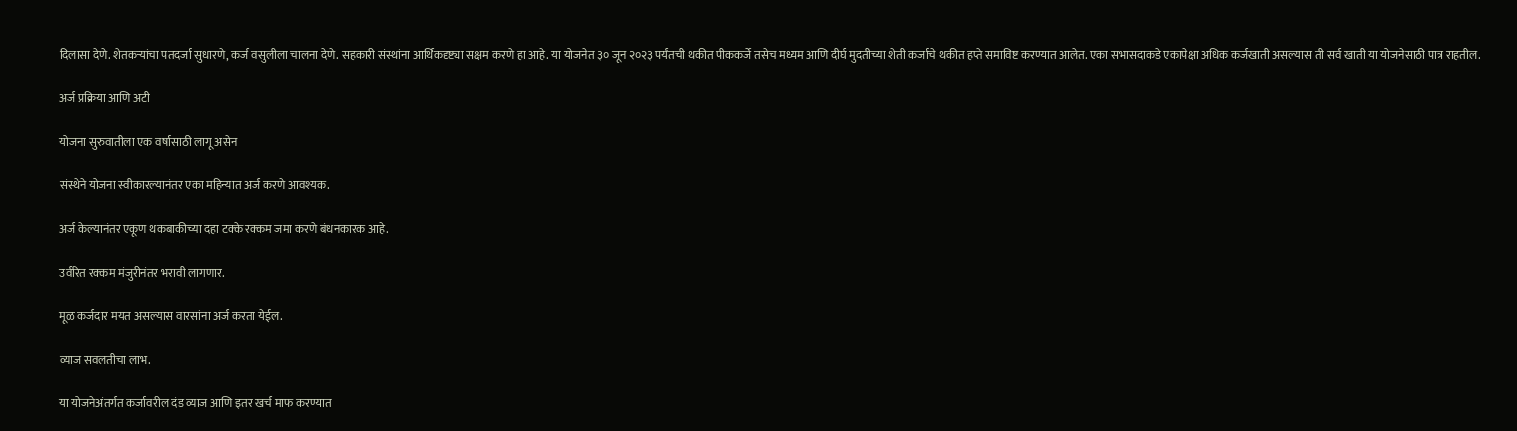दिलासा देणे. शेतकऱ्यांचा पतदर्जा सुधारणे, कर्ज वसुलीला चालना देणे. सहकारी संस्थांना आर्थिकदृष्ट्या सक्षम करणे हा आहे. या योजनेत ३० जून २०२३ पर्यंतची थकीत पीककर्जे तसेच मध्यम आणि दीर्घ मुदतीच्या शेती कर्जाचे थकीत हप्ते समाविष्ट करण्यात आलेत. एका सभासदाकडे एकापेक्षा अधिक कर्जखाती असल्यास ती सर्व खाती या योजनेसाठी पात्र राहतील.

अर्ज प्रक्रिया आणि अटी

योजना सुरुवातीला एक वर्षासाठी लागू असेन

संस्थेने योजना स्वीकारल्यानंतर एका महिन्यात अर्ज करणे आवश्यक.

अर्ज केल्यानंतर एकूण थकबाकीच्या दहा टक्के रक्कम जमा करणे बंधनकारक आहे.

उर्वरित रक्कम मंजुरीनंतर भरावी लागणार.

मूळ कर्जदार मयत असल्यास वारसांना अर्ज करता येईल.

व्याज सवलतीचा लाभ.

या योजनेअंतर्गत कर्जावरील दंड व्याज आणि इतर खर्च माफ करण्यात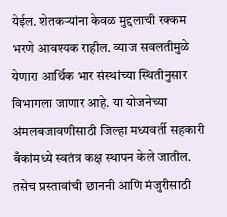येईल. शेतकऱ्यांना केवळ मुद्दलाची रक्कम भरणे आवश्यक राहील. व्याज सवलतीमुळे येणारा आर्थिक भार संस्थांच्या स्थितीनुसार विभागला जाणार आहे. या योजनेच्या अंमलबजावणीसाठी जिल्हा मध्यवर्ती सहकारी बँकांमध्ये स्वतंत्र कक्ष स्थापन केले जातील. तसेच प्रस्तावांची छाननी आणि मंजुरीसाठी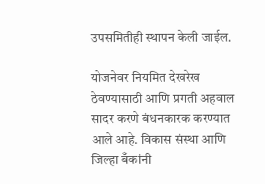उपसमितीही स्थापन केली जाईल.

योजनेवर नियमित देखरेख ठेवण्यासाठी आणि प्रगती अहवाल सादर करणे बंधनकारक करण्यात आले आहे. विकास संस्था आणि जिल्हा बँकांनी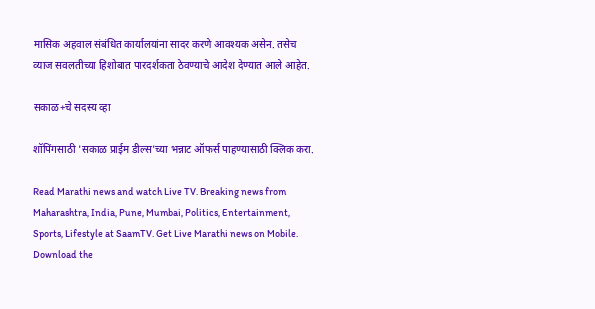मासिक अहवाल संबंधित कार्यालयांना सादर करणे आवश्यक असेन. तसेच व्याज सवलतीच्या हिशोबात पारदर्शकता ठेवण्याचे आदेश देण्यात आले आहेत.

सकाळ+चे सदस्य व्हा

शॉपिंगसाठी 'सकाळ प्राईम डील्स'च्या भन्नाट ऑफर्स पाहण्यासाठी क्लिक करा.

Read Marathi news and watch Live TV. Breaking news from Maharashtra, India, Pune, Mumbai, Politics, Entertainment, Sports, Lifestyle at SaamTV. Get Live Marathi news on Mobile. Download the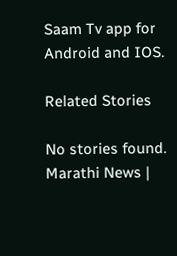Saam Tv app for Android and IOS.

Related Stories

No stories found.
Marathi News |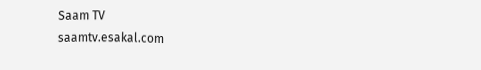Saam TV
saamtv.esakal.com